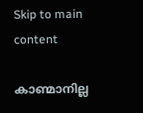Skip to main content

കാണ്മാനില്ല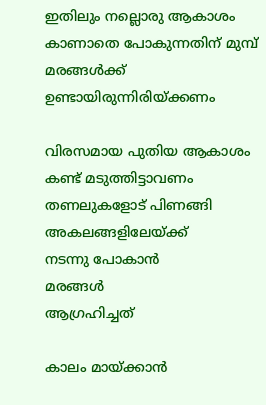ഇതിലും നല്ലൊരു ആകാശം
കാണാതെ പോകുന്നതിന് മുമ്പ്
മരങ്ങൾക്ക്
ഉണ്ടായിരുന്നിരിയ്ക്കണം

വിരസമായ പുതിയ ആകാശം
കണ്ട് മടുത്തിട്ടാവണം
തണലുകളോട് പിണങ്ങി
അകലങ്ങളിലേയ്ക്ക്
നടന്നു പോകാൻ
മരങ്ങൾ
ആഗ്രഹിച്ചത്

കാലം മായ്ക്കാൻ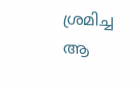ശ്രമിച്ച
ആ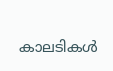കാലടികൾ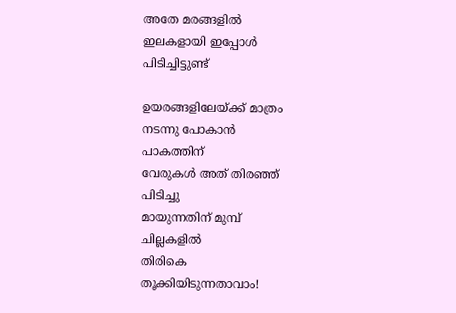അതേ മരങ്ങളിൽ
ഇലകളായി ഇപ്പോൾ
പിടിച്ചിട്ടുണ്ട്

ഉയരങ്ങളിലേയ്ക്ക് മാത്രം
നടന്നു പോകാൻ
പാകത്തിന്
വേരുകൾ അത് തിരഞ്ഞ്
പിടിച്ചു
മായുന്നതിന് മുമ്പ്
ചില്ലകളിൽ
തിരികെ
തൂക്കിയിടുന്നതാവാം!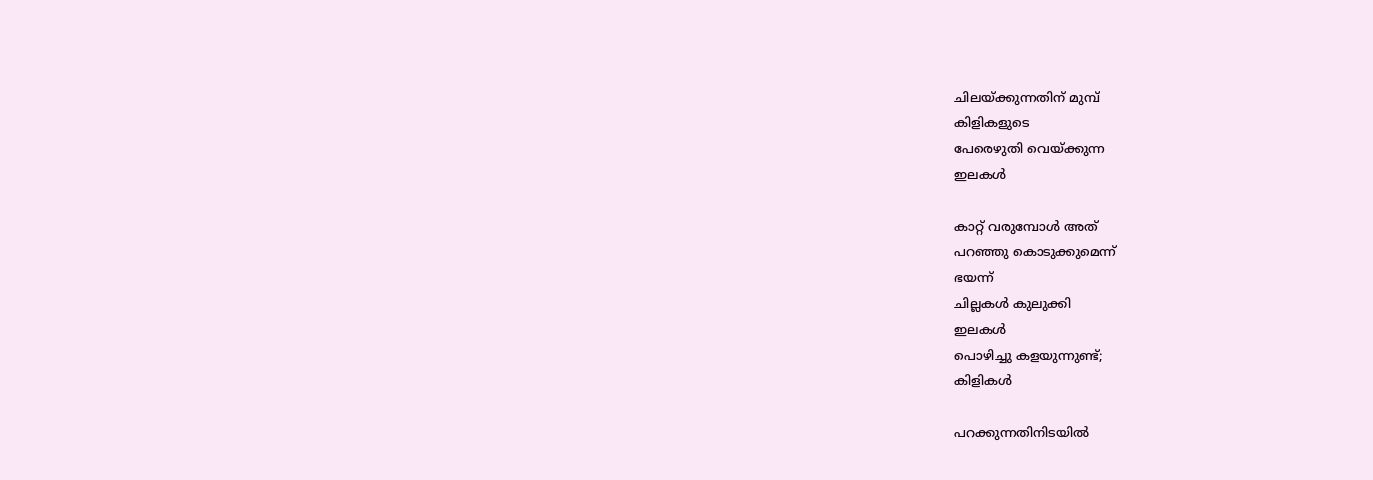ചിലയ്ക്കുന്നതിന് മുമ്പ്
കിളികളുടെ
പേരെഴുതി വെയ്ക്കുന്ന
ഇലകൾ

കാറ്റ് വരുമ്പോൾ അത്
പറഞ്ഞു കൊടുക്കുമെന്ന്
ഭയന്ന്
ചില്ലകൾ കുലുക്കി
ഇലകൾ
പൊഴിച്ചു കളയുന്നുണ്ട്;
കിളികൾ

പറക്കുന്നതിനിടയിൽ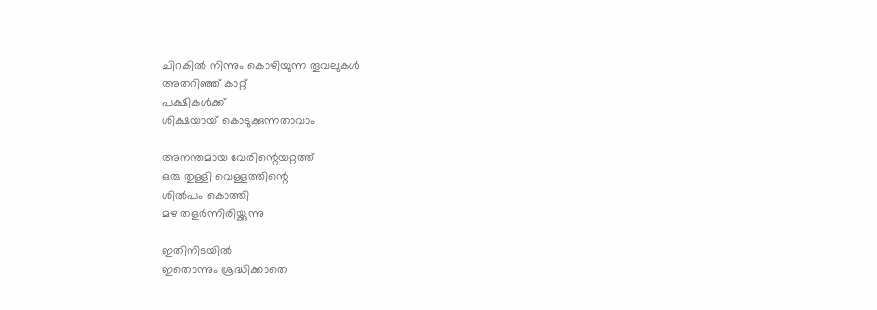ചിറകിൽ നിന്നും കൊഴിയുന്ന തൂവലുകൾ
അതറിഞ്ഞ് കാറ്റ്
പക്ഷികൾക്ക്
ശിക്ഷയായ് കൊടുക്കുന്നതാവാം

അനന്തമായ വേരിന്റെയറ്റത്ത്
ഒരു തുള്ളി വെള്ളത്തിന്റെ
ശിൽപം കൊത്തി
മഴ തളർന്നിരിയ്ക്കുന്നു

ഇതിനിടയിൽ
ഇതൊന്നും ശ്രദ്ധിക്കാതെ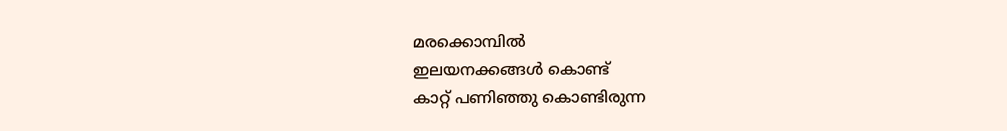മരക്കൊമ്പിൽ
ഇലയനക്കങ്ങൾ കൊണ്ട്
കാറ്റ് പണിഞ്ഞു കൊണ്ടിരുന്ന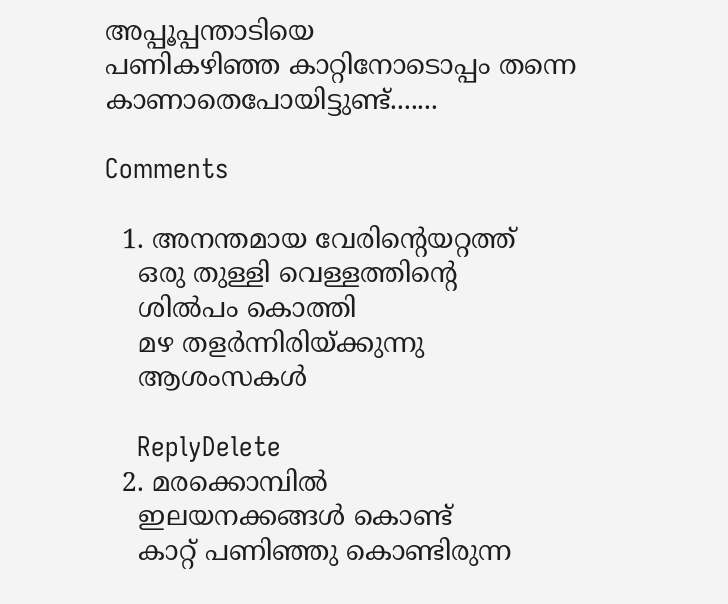അപ്പൂപ്പന്താടിയെ
പണികഴിഞ്ഞ കാറ്റിനോടൊപ്പം തന്നെ
കാണാതെപോയിട്ടുണ്ട്.......

Comments

  1. അനന്തമായ വേരിന്റെയറ്റത്ത്
    ഒരു തുള്ളി വെള്ളത്തിന്റെ
    ശിൽപം കൊത്തി
    മഴ തളർന്നിരിയ്ക്കുന്നു
    ആശംസകള്‍

    ReplyDelete
  2. മരക്കൊമ്പിൽ
    ഇലയനക്കങ്ങൾ കൊണ്ട്
    കാറ്റ് പണിഞ്ഞു കൊണ്ടിരുന്ന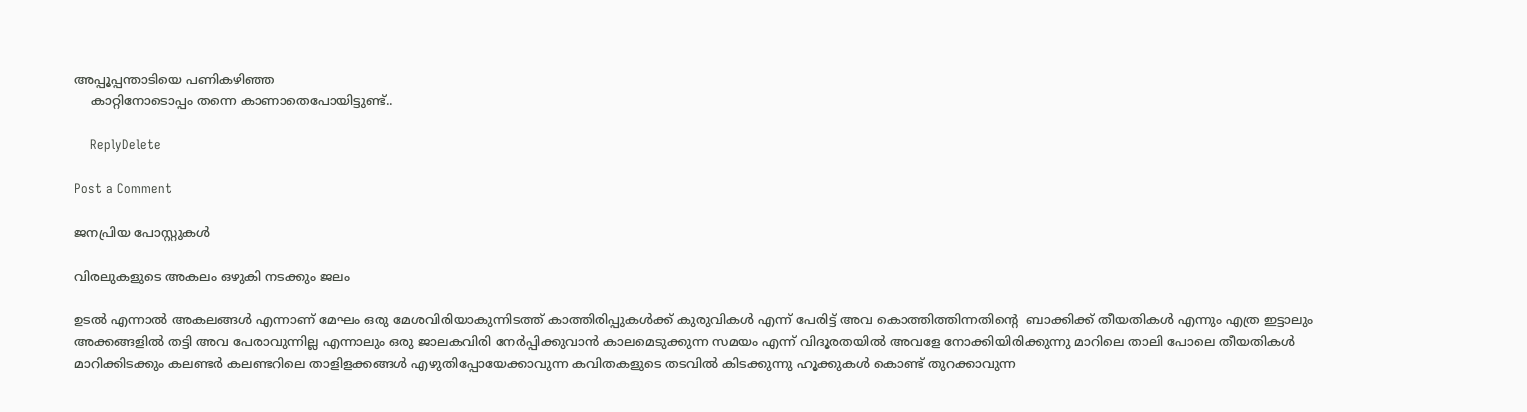അപ്പൂപ്പന്താടിയെ പണികഴിഞ്ഞ
    കാറ്റിനോടൊപ്പം തന്നെ കാണാതെപോയിട്ടുണ്ട്..

    ReplyDelete

Post a Comment

ജനപ്രിയ പോസ്റ്റുകൾ

വിരലുകളുടെ അകലം ഒഴുകി നടക്കും ജലം

ഉടൽ എന്നാൽ അകലങ്ങൾ എന്നാണ് മേഘം ഒരു മേശവിരിയാകുന്നിടത്ത് കാത്തിരിപ്പുകൾക്ക് കുരുവികൾ എന്ന് പേരിട്ട് അവ കൊത്തിത്തിന്നതിൻ്റെ  ബാക്കിക്ക് തീയതികൾ എന്നും എത്ര ഇട്ടാലും അക്കങ്ങളിൽ തട്ടി അവ പേരാവുന്നില്ല എന്നാലും ഒരു ജാലകവിരി നേർപ്പിക്കുവാൻ കാലമെടുക്കുന്ന സമയം എന്ന് വിദൂരതയിൽ അവളേ നോക്കിയിരിക്കുന്നു മാറിലെ താലി പോലെ തീയതികൾ മാറിക്കിടക്കും കലണ്ടർ കലണ്ടറിലെ താളിളക്കങ്ങൾ എഴുതിപ്പോയേക്കാവുന്ന കവിതകളുടെ തടവിൽ കിടക്കുന്നു ഹൂക്കുകൾ കൊണ്ട് തുറക്കാവുന്ന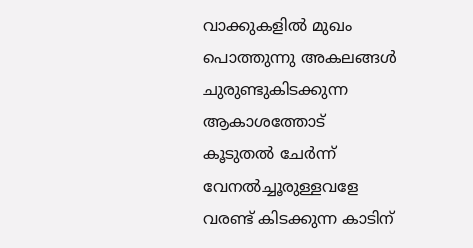വാക്കുകളിൽ മുഖം പൊത്തുന്നു അകലങ്ങൾ ചുരുണ്ടുകിടക്കുന്ന ആകാശത്തോട് കൂടുതൽ ചേർന്ന്  വേനൽച്ചൂരുള്ളവളേ വരണ്ട് കിടക്കുന്ന കാടിന്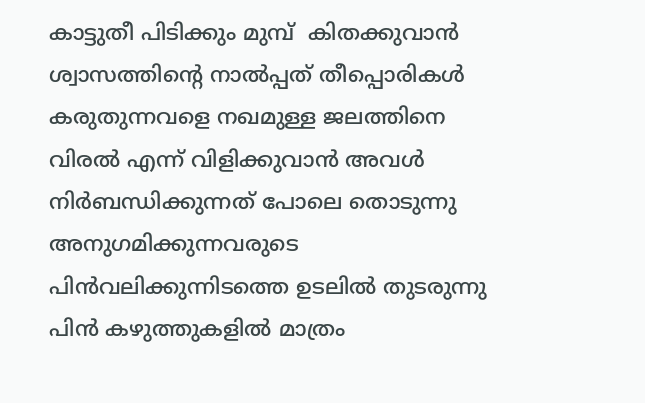കാട്ടുതീ പിടിക്കും മുമ്പ്  കിതക്കുവാൻ ശ്വാസത്തിൻ്റെ നാൽപ്പത് തീപ്പൊരികൾ കരുതുന്നവളെ നഖമുള്ള ജലത്തിനെ വിരൽ എന്ന് വിളിക്കുവാൻ അവൾ നിർബന്ധിക്കുന്നത് പോലെ തൊടുന്നു അനുഗമിക്കുന്നവരുടെ പിൻവലിക്കുന്നിടത്തെ ഉടലിൽ തുടരുന്നു പിൻ കഴുത്തുകളിൽ മാത്രം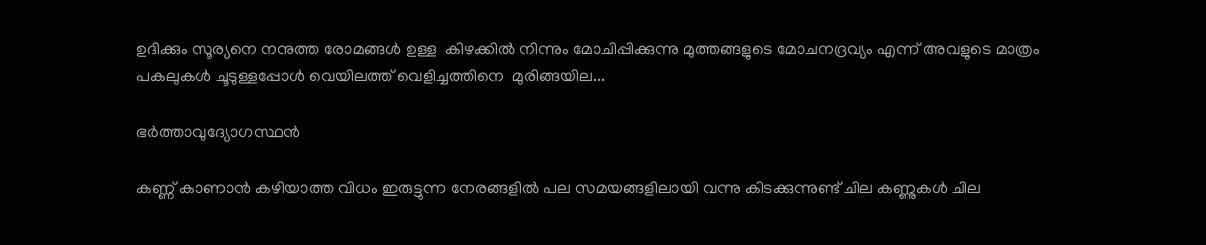ഉദിക്കും സൂര്യനെ നനുത്ത രോമങ്ങൾ ഉള്ള  കിഴക്കിൽ നിന്നും മോചിപ്പിക്കുന്നു മുത്തങ്ങളുടെ മോചനദ്രവ്യം എന്ന് അവളുടെ മാത്രം പകലുകൾ ചൂടുള്ളപ്പോൾ വെയിലത്ത് വെളിച്ചത്തിനെ  മുരിങ്ങയില...

ഭർത്താവുദ്യോഗസ്ഥൻ

കണ്ണ് കാണാൻ കഴിയാത്ത വിധം ഇരുട്ടുന്ന നേരങ്ങളിൽ പല സമയങ്ങളിലായി വന്നു കിടക്കുന്നുണ്ട് ചില കണ്ണുകൾ ചില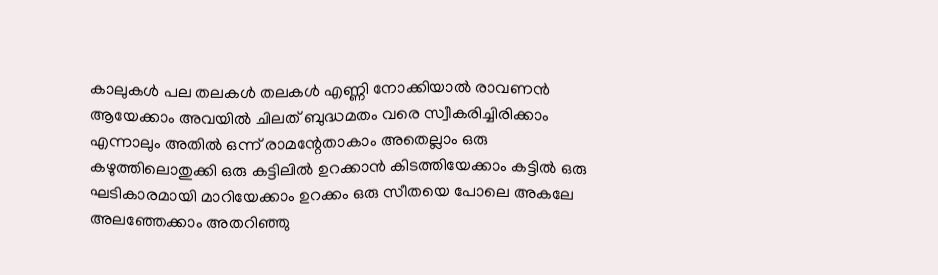കാലുകൾ പല തലകൾ തലകൾ എണ്ണി നോക്കിയാൽ രാവണൻ ആയേക്കാം അവയിൽ ചിലത് ബുദ്ധമതം വരെ സ്വീകരിച്ചിരിക്കാം എന്നാലും അതിൽ ഒന്ന് രാമന്റേതാകാം അതെല്ലാം ഒരു കഴുത്തിലൊതുക്കി ഒരു കട്ടിലിൽ ഉറക്കാൻ കിടത്തിയേക്കാം കട്ടിൽ ഒരു ഘടികാരമായി മാറിയേക്കാം ഉറക്കം ഒരു സീതയെ പോലെ അകലേ അലഞ്ഞേക്കാം അതറിഞ്ഞു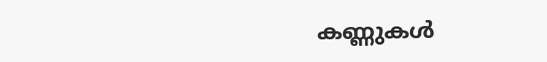കണ്ണുകൾ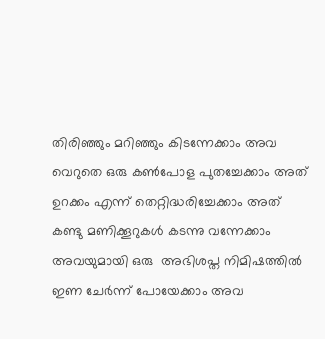തിരിഞ്ഞും മറിഞ്ഞും കിടന്നേക്കാം അവ വെറുതെ ഒരു കണ്‍പോള പുതച്ചേക്കാം അത് ഉറക്കം എന്ന് തെറ്റിദ്ധരിച്ചേക്കാം അത് കണ്ടു മണിക്കൂറുകൾ കടന്നു വന്നേക്കാം അവയുമായി ഒരു  അഭിശപ്ത നിമിഷത്തിൽ ഇണ ചേർന്ന് പോയേക്കാം അവ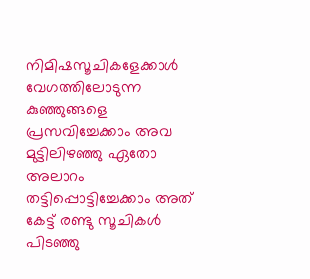നിമിഷസൂചികളേക്കാൾ വേഗത്തിലോടുന്ന കുഞ്ഞുങ്ങളെ പ്രസവിച്ചേക്കാം അവ മുട്ടിലിഴഞ്ഞു ഏതോ അലാറം തട്ടിപ്പൊട്ടിച്ചേക്കാം അത് കേട്ട് രണ്ടു സൂചികൾ പിടഞ്ഞു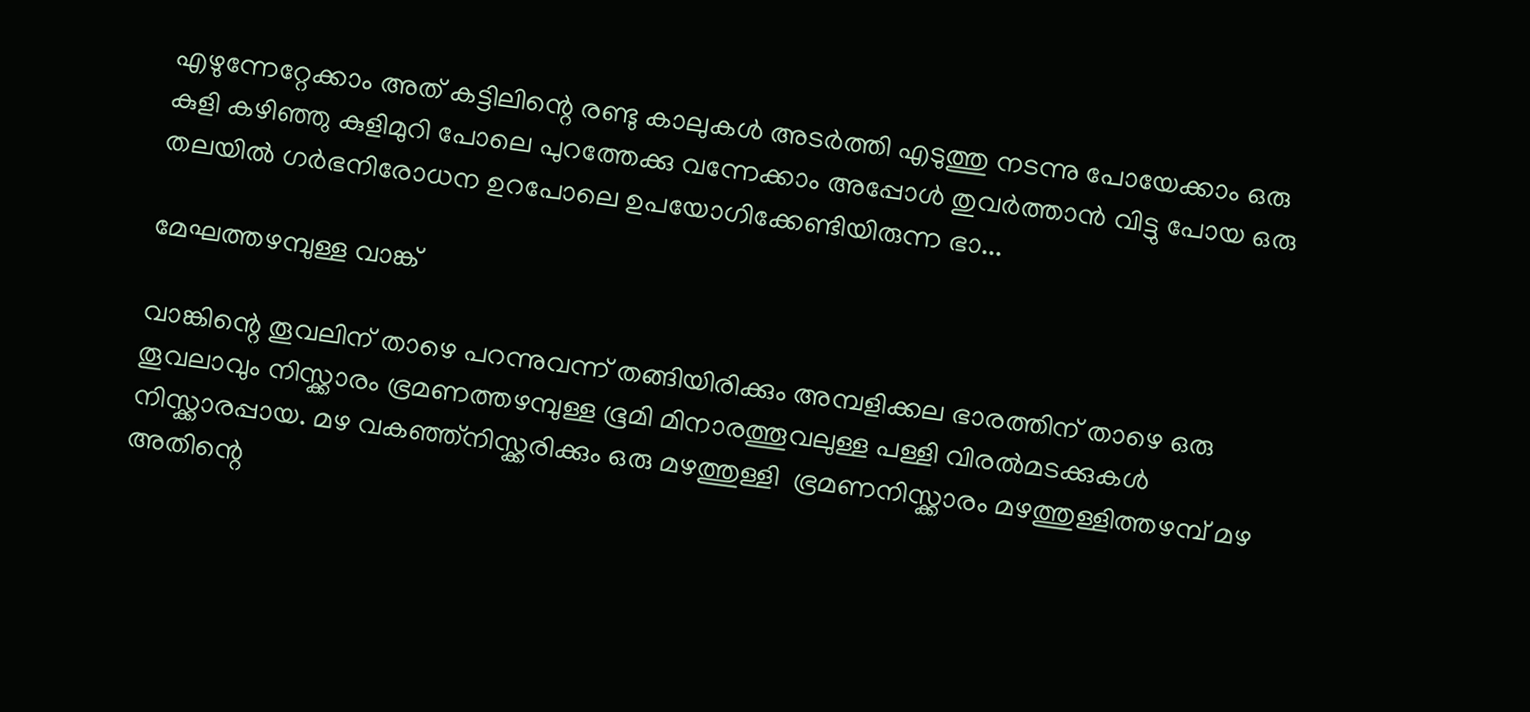എഴുന്നേറ്റേക്കാം അത് കട്ടിലിന്റെ രണ്ടു കാലുകൾ അടർത്തി എടുത്തു നടന്നു പോയേക്കാം ഒരു കുളി കഴിഞ്ഞു കുളിമുറി പോലെ പുറത്തേക്കു വന്നേക്കാം അപ്പോൾ തുവർത്താൻ വിട്ടു പോയ ഒരു തലയിൽ ഗർഭനിരോധന ഉറപോലെ ഉപയോഗിക്കേണ്ടിയിരുന്ന ഭാ...

മേഘത്തഴമ്പുള്ള വാങ്ക്

വാങ്കിന്റെ തൂവലിന് താഴെ പറന്നുവന്ന് തങ്ങിയിരിക്കും അമ്പളിക്കല ഭാരത്തിന് താഴെ ഒരു തൂവലാവും നിസ്ക്കാരം ഭ്രമണത്തഴമ്പുള്ള ഭൂമി മിനാരത്തൂവലുള്ള പള്ളി വിരൽമടക്കുകൾ നിസ്ക്കാരപ്പായ. മഴ വകഞ്ഞ്നിസ്ക്കരിക്കും ഒരു മഴത്തുള്ളി  ഭ്രമണനിസ്ക്കാരം മഴത്തുള്ളിത്തഴമ്പ് മഴ അതിന്റെ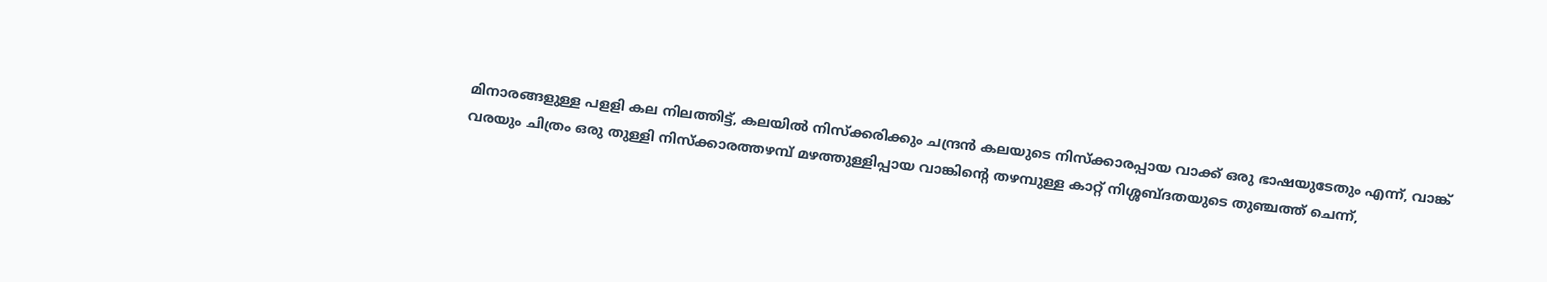മിനാരങ്ങളുള്ള പളളി കല നിലത്തിട്ട്, കലയിൽ നിസ്ക്കരിക്കും ചന്ദ്രൻ കലയുടെ നിസ്ക്കാരപ്പായ വാക്ക് ഒരു ഭാഷയുടേതും എന്ന്, വാങ്ക് വരയും ചിത്രം ഒരു തുള്ളി നിസ്ക്കാരത്തഴമ്പ് മഴത്തുള്ളിപ്പായ വാങ്കിന്റെ തഴമ്പുള്ള കാറ്റ് നിശ്ശബ്ദതയുടെ തുഞ്ചത്ത് ചെന്ന്,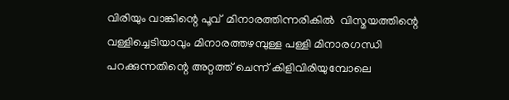വിരിയും വാങ്കിന്റെ പൂവ്  മിനാരത്തിന്നരികിൽ  വിസ്മയത്തിന്റെ വള്ളിച്ചെടിയാവും മിനാരത്തഴമ്പുള്ള പള്ളി മിനാരഗന്ധി പറക്കുന്നതിന്റെ അറ്റത്ത് ചെന്ന് കിളിവിരിയുമ്പോലെ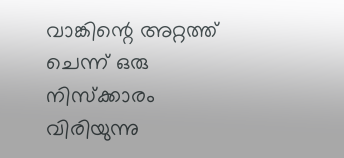വാങ്കിന്റെ അറ്റത്ത് ചെന്ന് ഒരു നിസ്ക്കാരം വിരിയുന്നു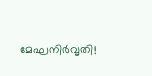മേഘനിർവൃതി!